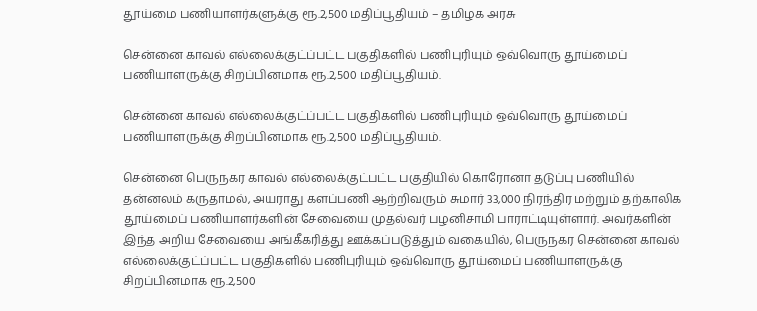தூய்மை பணியாளர்களுக்கு ரூ.2,500 மதிப்பூதியம் – தமிழக அரசு

சென்னை காவல் எல்லைக்குட்ப்பட்ட பகுதிகளில் பணிபுரியும் ஒவ்வொரு தூய்மைப் பணியாளருக்கு சிறப்பினமாக ரூ.2,500 மதிப்பூதியம்.

சென்னை காவல் எல்லைக்குட்ப்பட்ட பகுதிகளில் பணிபுரியும் ஒவ்வொரு தூய்மைப் பணியாளருக்கு சிறப்பினமாக ரூ.2,500 மதிப்பூதியம்.

சென்னை பெருநகர காவல் எல்லைக்குட்பட்ட பகுதியில் கொரோனா தடுப்பு பணியில் தன்னலம் கருதாமல், அயராது களப்பணி ஆற்றிவரும் சுமார் 33,000 நிரந்திர மற்றும் தற்காலிக தூய்மைப் பணியாளர்களின் சேவையை முதல்வர் பழனிசாமி பாராட்டியுள்ளார். அவர்களின் இந்த அறிய சேவையை அங்கீகரித்து ஊக்கப்படுத்தும் வகையில், பெருநகர சென்னை காவல் எல்லைக்குட்ப்பட்ட பகுதிகளில் பணிபுரியும் ஒவ்வொரு தூய்மைப் பணியாளருக்கு சிறப்பினமாக ரூ.2,500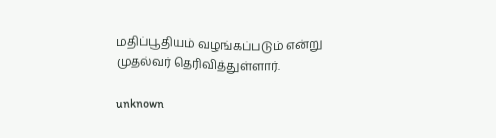மதிப்பூதியம் வழங்கப்படும் என்று முதல்வர் தெரிவித்துள்ளார்.

unknown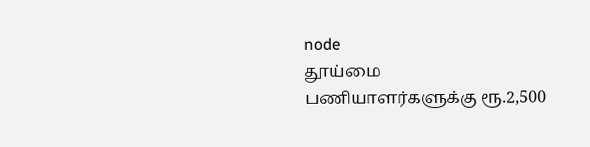node
தூய்மை பணியாளர்களுக்கு ரூ.2,500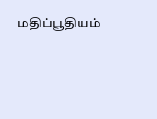மதிப்பூதியம்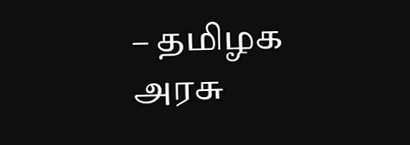– தமிழக அரசு